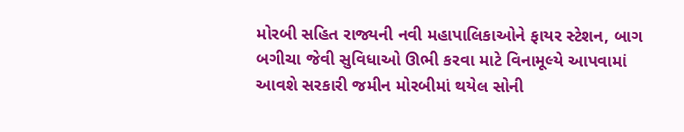મોરબી સહિત રાજ્યની નવી મહાપાલિકાઓને ફાયર સ્ટેશન, બાગ બગીચા જેવી સુવિધાઓ ઊભી કરવા માટે વિનામૂલ્યે આપવામાં આવશે સરકારી જમીન મોરબીમાં થયેલ સોની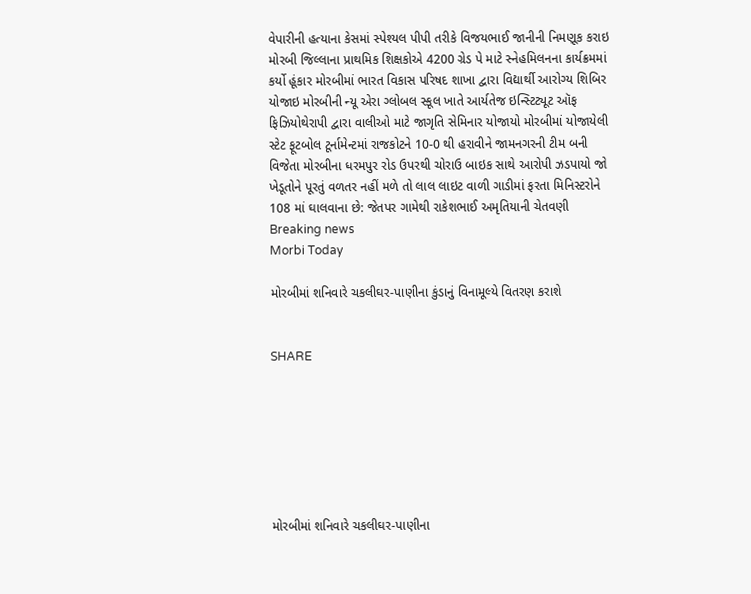વેપારીની હત્યાના કેસમાં સ્પેશ્યલ પીપી તરીકે વિજયભાઈ જાનીની નિમણૂક કરાઇ મોરબી જિલ્લાના પ્રાથમિક શિક્ષકોએ 4200 ગ્રેડ પે માટે સ્નેહમિલનના કાર્યક્રમમાં કર્યો હૂંકાર મોરબીમાં ભારત વિકાસ પરિષદ શાખા દ્વારા વિદ્યાર્થી આરોગ્ય શિબિર યોજાઇ મોરબીની ન્યૂ એરા ગ્લોબલ સ્કૂલ ખાતે આર્યતેજ ઇન્સ્ટિટ્યૂટ ઑફ ફિઝિયોથેરાપી દ્વારા વાલીઓ માટે જાગૃતિ સેમિનાર યોજાયો મોરબીમાં યોજાયેલી સ્ટેટ ફૂટબોલ ટૂર્નામેન્ટમાં રાજકોટને 10-0 થી હરાવીને જામનગરની ટીમ બની વિજેતા મોરબીના ધરમપુર રોડ ઉપરથી ચોરાઉ બાઇક સાથે આરોપી ઝડપાયો જો ખેડૂતોને પૂરતું વળતર નહીં મળે તો લાલ લાઇટ વાળી ગાડીમાં ફરતા મિનિસ્ટરોને 108 માં ઘાલવાના છે: જેતપર ગામેથી રાકેશભાઈ અમૃતિયાની ચેતવણી
Breaking news
Morbi Today

મોરબીમાં શનિવારે ચકલીઘર-પાણીના કુંડાનું વિનામૂલ્યે વિતરણ કરાશે


SHARE







મોરબીમાં શનિવારે ચકલીઘર-પાણીના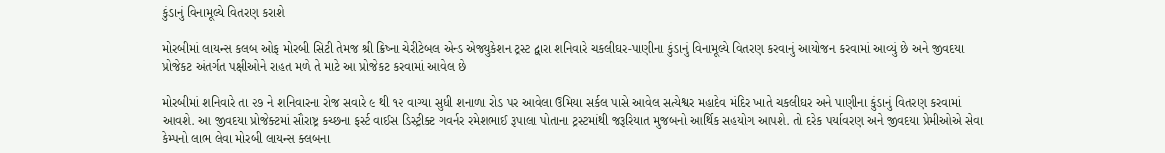કુંડાનું વિનામૂલ્યે વિતરણ કરાશે

મોરબીમાં લાયન્સ કલબ ઓફ મોરબી સિટી તેમજ શ્રી ક્રિષ્ના ચેરીટેબલ એન્ડ એજ્યુકેશન ટ્રસ્ટ દ્વારા શનિવારે ચકલીઘર-પાણીના કુંડાનું વિનામૂલ્યે વિતરણ કરવાનું આયોજન કરવામાં આવ્યું છે અને જીવદયા પ્રોજેકટ અંતર્ગત પક્ષીઓને રાહત મળે તે માટે આ પ્રોજેકટ કરવામાં આવેલ છે

મોરબીમાં શનિવારે તા ૨૭ ને શનિવારના રોજ સવારે ૯ થી ૧૨ વાગ્યા સુધી શનાળા રોડ પર આવેલા ઉમિયા સર્કલ પાસે આવેલ સત્યેશ્વર મહાદેવ મંદિર ખાતે ચકલીઘર અને પાણીના કુંડાનું વિતરણ કરવામાં આવશે. આ જીવદયા પ્રોજેક્ટમાં સૌરાષ્ટ્ર કચ્છના ફર્સ્ટ વાઈસ ડિસ્ટ્રીક્ટ ગવર્નર રમેશભાઈ રૂપાલા પોતાના ટ્રસ્ટમાંથી જરૂરિયાત મુજબનો આર્થિક સહયોગ આપશે. તો દરેક પર્યાવરણ અને જીવદયા પ્રેમીઓએ સેવા કેમ્પનો લાભ લેવા મોરબી લાયન્સ ક્લબના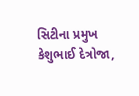સિટીના પ્રમુખ કેશુભાઈ દેત્રોજા,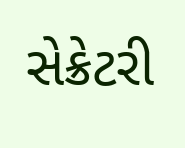સેક્રેટરી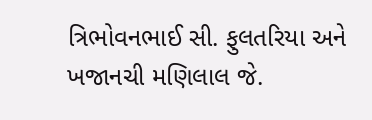ત્રિભોવનભાઈ સી. ફુલતરિયા અને ખજાનચી મણિલાલ જે.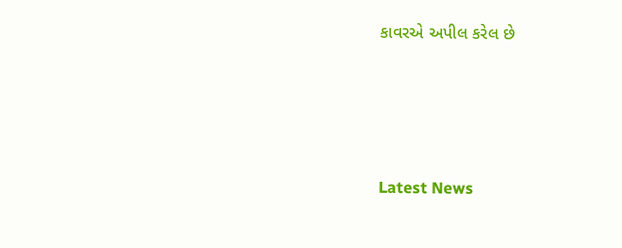કાવરએ અપીલ કરેલ છે






Latest News